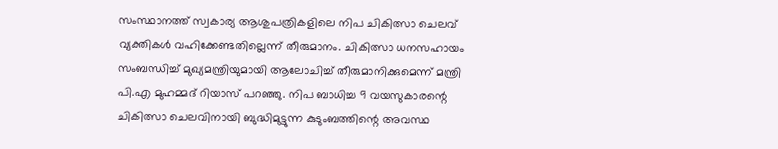സംസ്ഥാനത്ത് സ്വകാര്യ ആശുപത്രികളിലെ നിപ ചികിത്സാ ചെലവ് വ്യക്തികൾ വഹിക്കേണ്ടതില്ലെന്ന് തീരുമാനം. ചികിത്സാ ധനസഹായം സംബന്ധിച്ച് മുഖ്യമന്ത്രിയുമായി ആലോചിച്ച് തീരുമാനിക്കുമെന്ന് മന്ത്രി പി.എ മുഹമ്മദ് റിയാസ് പറഞ്ഞു. നിപ ബാധിച്ച 9 വയസുകാരന്റെ ചികിത്സാ ചെലവിനായി ബുദ്ധിമുട്ടുന്ന കുടുംബത്തിന്റെ അവസ്ഥ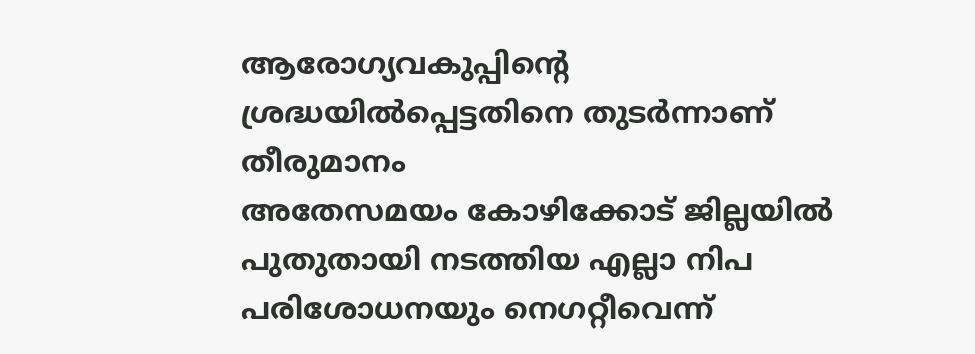ആരോഗ്യവകുപ്പിന്റെ ശ്രദ്ധയിൽപ്പെട്ടതിനെ തുടർന്നാണ് തീരുമാനം
അതേസമയം കോഴിക്കോട് ജില്ലയിൽ പുതുതായി നടത്തിയ എല്ലാ നിപ പരിശോധനയും നെഗറ്റീവെന്ന്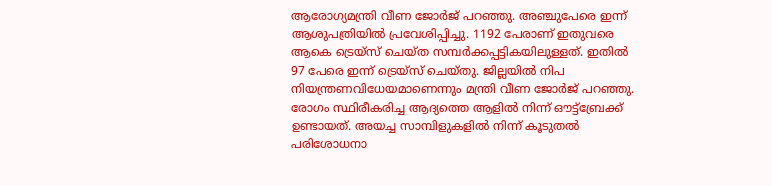ആരോഗ്യമന്ത്രി വീണ ജോർജ് പറഞ്ഞു. അഞ്ചുപേരെ ഇന്ന് ആശുപത്രിയിൽ പ്രവേശിപ്പിച്ചു. 1192 പേരാണ് ഇതുവരെ ആകെ ട്രെയ്സ് ചെയ്ത സമ്പർക്കപ്പട്ടികയിലുള്ളത്. ഇതിൽ 97 പേരെ ഇന്ന് ട്രെയ്സ് ചെയ്തു. ജില്ലയിൽ നിപ നിയന്ത്രണവിധേയമാണെന്നും മന്ത്രി വീണ ജോർജ് പറഞ്ഞു.
രോഗം സ്ഥിരീകരിച്ച ആദ്യത്തെ ആളിൽ നിന്ന് ഔട്ട്ബ്രേക്ക് ഉണ്ടായത്. അയച്ച സാമ്പിളുകളിൽ നിന്ന് കൂടുതൽ പരിശോധനാ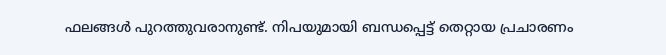ഫലങ്ങൾ പുറത്തുവരാനുണ്ട്. നിപയുമായി ബന്ധപ്പെട്ട് തെറ്റായ പ്രചാരണം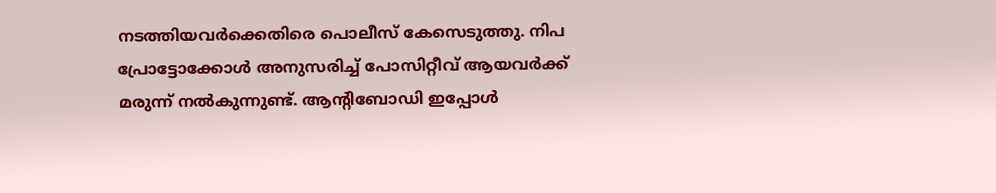നടത്തിയവർക്കെതിരെ പൊലീസ് കേസെടുത്തു. നിപ പ്രോട്ടോക്കോൾ അനുസരിച്ച് പോസിറ്റീവ് ആയവർക്ക് മരുന്ന് നൽകുന്നുണ്ട്. ആന്റിബോഡി ഇപ്പോൾ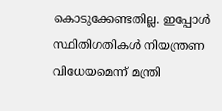കൊടുക്കേണ്ടതില്ല. ഇപ്പോൾ സ്ഥിതിഗതികൾ നിയന്ത്രണ വിധേയമെന്ന് മന്ത്രി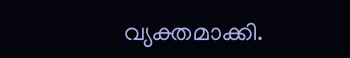വ്യക്തമാക്കി.